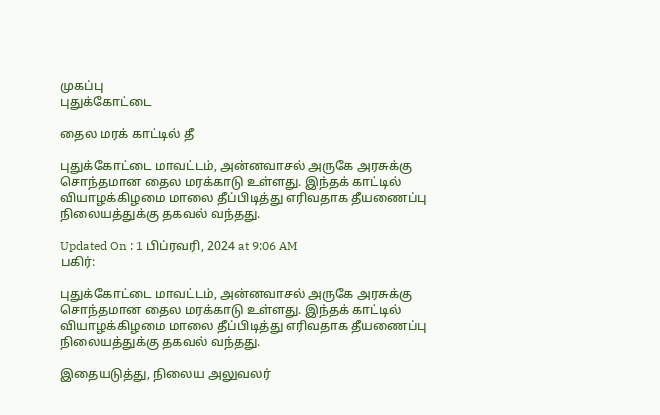முகப்பு
புதுக்கோட்டை

தைல மரக் காட்டில் தீ

புதுக்கோட்டை மாவட்டம், அன்னவாசல் அருகே அரசுக்கு சொந்தமான தைல மரக்காடு உள்ளது. இந்தக் காட்டில் வியாழக்கிழமை மாலை தீப்பிடித்து எரிவதாக தீயணைப்பு நிலையத்துக்கு தகவல் வந்தது.

Updated On : 1 பிப்ரவரி, 2024 at 9:06 AM
பகிர்:

புதுக்கோட்டை மாவட்டம், அன்னவாசல் அருகே அரசுக்கு சொந்தமான தைல மரக்காடு உள்ளது. இந்தக் காட்டில் வியாழக்கிழமை மாலை தீப்பிடித்து எரிவதாக தீயணைப்பு நிலையத்துக்கு தகவல் வந்தது.

இதையடுத்து, நிலைய அலுவலர்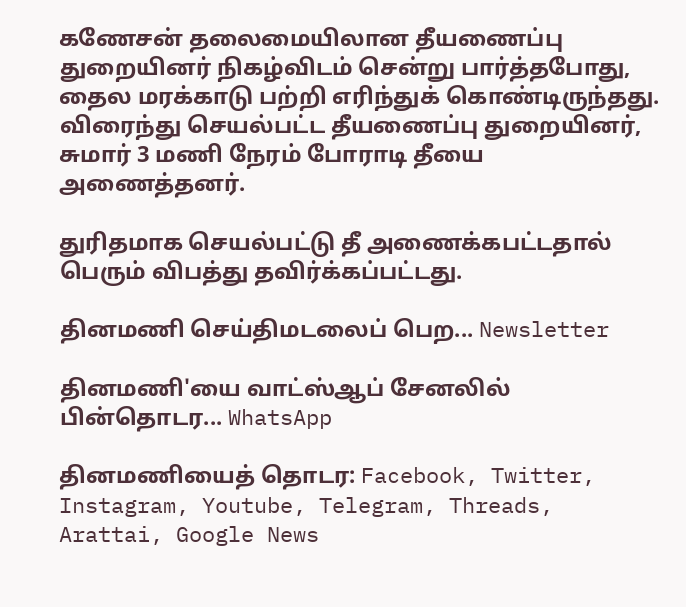கணேசன் தலைமையிலான தீயணைப்பு துறையினர் நிகழ்விடம் சென்று பார்த்தபோது, தைல மரக்காடு பற்றி எரிந்துக் கொண்டிருந்தது. விரைந்து செயல்பட்ட தீயணைப்பு துறையினர், சுமார் 3 மணி நேரம் போராடி தீயை அணைத்தனர்.

துரிதமாக செயல்பட்டு தீ அணைக்கபட்டதால் பெரும் விபத்து தவிர்க்கப்பட்டது.

தினமணி செய்திமடலைப் பெற... Newsletter

தினமணி'யை வாட்ஸ்ஆப் சேனலில் பின்தொடர... WhatsApp

தினமணியைத் தொடர: Facebook, Twitter, Instagram, Youtube, Telegram, Threads, Arattai, Google News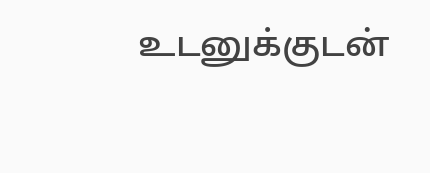உடனுக்குடன்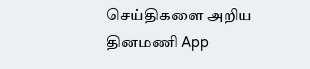செய்திகளை அறிய தினமணி App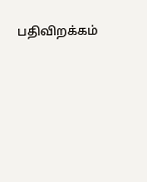பதிவிறக்கம்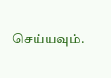செய்யவும்.